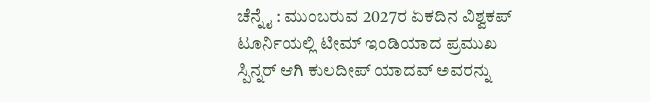ಚೆನ್ನೈ : ಮುಂಬರುವ 2027ರ ಏಕದಿನ ವಿಶ್ವಕಪ್ ಟೂರ್ನಿಯಲ್ಲಿ ಟೀಮ್ ಇಂಡಿಯಾದ ಪ್ರಮುಖ ಸ್ಪಿನ್ನರ್ ಆಗಿ ಕುಲದೀಪ್ ಯಾದವ್ ಅವರನ್ನು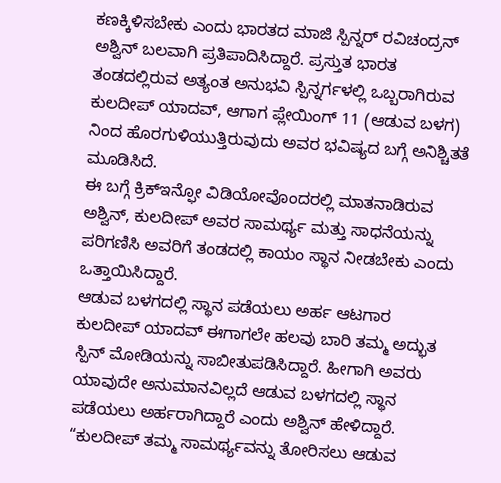ಕಣಕ್ಕಿಳಿಸಬೇಕು ಎಂದು ಭಾರತದ ಮಾಜಿ ಸ್ಪಿನ್ನರ್ ರವಿಚಂದ್ರನ್ ಅಶ್ವಿನ್ ಬಲವಾಗಿ ಪ್ರತಿಪಾದಿಸಿದ್ದಾರೆ. ಪ್ರಸ್ತುತ ಭಾರತ ತಂಡದಲ್ಲಿರುವ ಅತ್ಯಂತ ಅನುಭವಿ ಸ್ಪಿನ್ನರ್ಗಳಲ್ಲಿ ಒಬ್ಬರಾಗಿರುವ ಕುಲದೀಪ್ ಯಾದವ್, ಆಗಾಗ ಪ್ಲೇಯಿಂಗ್ 11 (ಆಡುವ ಬಳಗ) ನಿಂದ ಹೊರಗುಳಿಯುತ್ತಿರುವುದು ಅವರ ಭವಿಷ್ಯದ ಬಗ್ಗೆ ಅನಿಶ್ಚಿತತೆ ಮೂಡಿಸಿದೆ.
ಈ ಬಗ್ಗೆ ಕ್ರಿಕ್ಇನ್ಫೋ ವಿಡಿಯೋವೊಂದರಲ್ಲಿ ಮಾತನಾಡಿರುವ ಅಶ್ವಿನ್, ಕುಲದೀಪ್ ಅವರ ಸಾಮರ್ಥ್ಯ ಮತ್ತು ಸಾಧನೆಯನ್ನು ಪರಿಗಣಿಸಿ ಅವರಿಗೆ ತಂಡದಲ್ಲಿ ಕಾಯಂ ಸ್ಥಾನ ನೀಡಬೇಕು ಎಂದು ಒತ್ತಾಯಿಸಿದ್ದಾರೆ.
ಆಡುವ ಬಳಗದಲ್ಲಿ ಸ್ಥಾನ ಪಡೆಯಲು ಅರ್ಹ ಆಟಗಾರ
ಕುಲದೀಪ್ ಯಾದವ್ ಈಗಾಗಲೇ ಹಲವು ಬಾರಿ ತಮ್ಮ ಅದ್ಭುತ ಸ್ಪಿನ್ ಮೋಡಿಯನ್ನು ಸಾಬೀತುಪಡಿಸಿದ್ದಾರೆ. ಹೀಗಾಗಿ ಅವರು ಯಾವುದೇ ಅನುಮಾನವಿಲ್ಲದೆ ಆಡುವ ಬಳಗದಲ್ಲಿ ಸ್ಥಾನ ಪಡೆಯಲು ಅರ್ಹರಾಗಿದ್ದಾರೆ ಎಂದು ಅಶ್ವಿನ್ ಹೇಳಿದ್ದಾರೆ. “ಕುಲದೀಪ್ ತಮ್ಮ ಸಾಮರ್ಥ್ಯವನ್ನು ತೋರಿಸಲು ಆಡುವ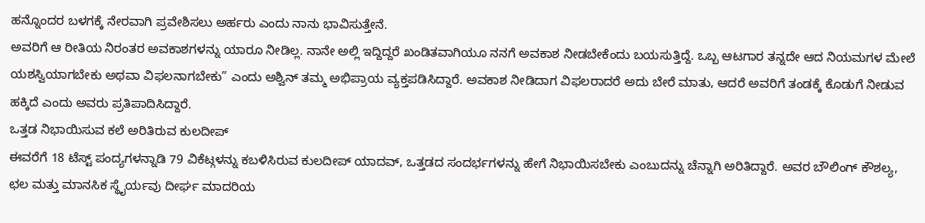ಹನ್ನೊಂದರ ಬಳಗಕ್ಕೆ ನೇರವಾಗಿ ಪ್ರವೇಶಿಸಲು ಅರ್ಹರು ಎಂದು ನಾನು ಭಾವಿಸುತ್ತೇನೆ.
ಅವರಿಗೆ ಆ ರೀತಿಯ ನಿರಂತರ ಅವಕಾಶಗಳನ್ನು ಯಾರೂ ನೀಡಿಲ್ಲ. ನಾನೇ ಅಲ್ಲಿ ಇದ್ದಿದ್ದರೆ ಖಂಡಿತವಾಗಿಯೂ ನನಗೆ ಅವಕಾಶ ನೀಡಬೇಕೆಂದು ಬಯಸುತ್ತಿದ್ದೆ. ಒಬ್ಬ ಆಟಗಾರ ತನ್ನದೇ ಆದ ನಿಯಮಗಳ ಮೇಲೆ ಯಶಸ್ವಿಯಾಗಬೇಕು ಅಥವಾ ವಿಫಲನಾಗಬೇಕು” ಎಂದು ಅಶ್ವಿನ್ ತಮ್ಮ ಅಭಿಪ್ರಾಯ ವ್ಯಕ್ತಪಡಿಸಿದ್ದಾರೆ. ಅವಕಾಶ ನೀಡಿದಾಗ ವಿಫಲರಾದರೆ ಅದು ಬೇರೆ ಮಾತು, ಆದರೆ ಅವರಿಗೆ ತಂಡಕ್ಕೆ ಕೊಡುಗೆ ನೀಡುವ ಹಕ್ಕಿದೆ ಎಂದು ಅವರು ಪ್ರತಿಪಾದಿಸಿದ್ದಾರೆ.
ಒತ್ತಡ ನಿಭಾಯಿಸುವ ಕಲೆ ಅರಿತಿರುವ ಕುಲದೀಪ್
ಈವರೆಗೆ 18 ಟೆಸ್ಟ್ ಪಂದ್ಯಗಳನ್ನಾಡಿ 79 ವಿಕೆಟ್ಗಳನ್ನು ಕಬಳಿಸಿರುವ ಕುಲದೀಪ್ ಯಾದವ್, ಒತ್ತಡದ ಸಂದರ್ಭಗಳನ್ನು ಹೇಗೆ ನಿಭಾಯಿಸಬೇಕು ಎಂಬುದನ್ನು ಚೆನ್ನಾಗಿ ಅರಿತಿದ್ದಾರೆ. ಅವರ ಬೌಲಿಂಗ್ ಕೌಶಲ್ಯ, ಛಲ ಮತ್ತು ಮಾನಸಿಕ ಸ್ಥೈರ್ಯವು ದೀರ್ಘ ಮಾದರಿಯ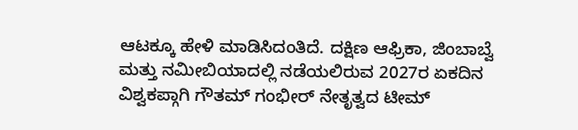ಆಟಕ್ಕೂ ಹೇಳಿ ಮಾಡಿಸಿದಂತಿದೆ. ದಕ್ಷಿಣ ಆಫ್ರಿಕಾ, ಜಿಂಬಾಬ್ವೆ ಮತ್ತು ನಮೀಬಿಯಾದಲ್ಲಿ ನಡೆಯಲಿರುವ 2027ರ ಏಕದಿನ ವಿಶ್ವಕಪ್ಗಾಗಿ ಗೌತಮ್ ಗಂಭೀರ್ ನೇತೃತ್ವದ ಟೀಮ್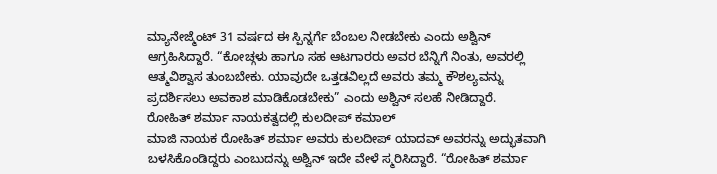ಮ್ಯಾನೇಜ್ಮೆಂಟ್ 31 ವರ್ಷದ ಈ ಸ್ಪಿನ್ನರ್ಗೆ ಬೆಂಬಲ ನೀಡಬೇಕು ಎಂದು ಅಶ್ವಿನ್ ಆಗ್ರಹಿಸಿದ್ದಾರೆ. “ಕೋಚ್ಗಳು ಹಾಗೂ ಸಹ ಆಟಗಾರರು ಅವರ ಬೆನ್ನಿಗೆ ನಿಂತು, ಅವರಲ್ಲಿ ಆತ್ಮವಿಶ್ವಾಸ ತುಂಬಬೇಕು. ಯಾವುದೇ ಒತ್ತಡವಿಲ್ಲದೆ ಅವರು ತಮ್ಮ ಕೌಶಲ್ಯವನ್ನು ಪ್ರದರ್ಶಿಸಲು ಅವಕಾಶ ಮಾಡಿಕೊಡಬೇಕು” ಎಂದು ಅಶ್ವಿನ್ ಸಲಹೆ ನೀಡಿದ್ದಾರೆ.
ರೋಹಿತ್ ಶರ್ಮಾ ನಾಯಕತ್ವದಲ್ಲಿ ಕುಲದೀಪ್ ಕಮಾಲ್
ಮಾಜಿ ನಾಯಕ ರೋಹಿತ್ ಶರ್ಮಾ ಅವರು ಕುಲದೀಪ್ ಯಾದವ್ ಅವರನ್ನು ಅದ್ಭುತವಾಗಿ ಬಳಸಿಕೊಂಡಿದ್ದರು ಎಂಬುದನ್ನು ಅಶ್ವಿನ್ ಇದೇ ವೇಳೆ ಸ್ಮರಿಸಿದ್ದಾರೆ. “ರೋಹಿತ್ ಶರ್ಮಾ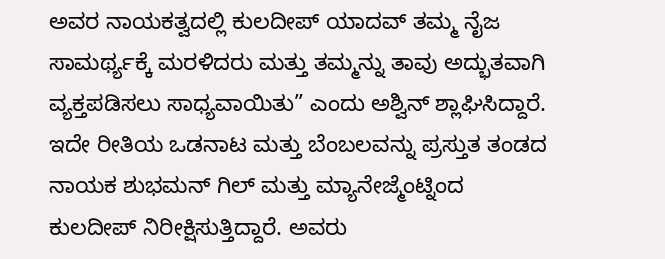ಅವರ ನಾಯಕತ್ವದಲ್ಲಿ ಕುಲದೀಪ್ ಯಾದವ್ ತಮ್ಮ ನೈಜ ಸಾಮರ್ಥ್ಯಕ್ಕೆ ಮರಳಿದರು ಮತ್ತು ತಮ್ಮನ್ನು ತಾವು ಅದ್ಭುತವಾಗಿ ವ್ಯಕ್ತಪಡಿಸಲು ಸಾಧ್ಯವಾಯಿತು” ಎಂದು ಅಶ್ವಿನ್ ಶ್ಲಾಘಿಸಿದ್ದಾರೆ. ಇದೇ ರೀತಿಯ ಒಡನಾಟ ಮತ್ತು ಬೆಂಬಲವನ್ನು ಪ್ರಸ್ತುತ ತಂಡದ ನಾಯಕ ಶುಭಮನ್ ಗಿಲ್ ಮತ್ತು ಮ್ಯಾನೇಜ್ಮೆಂಟ್ನಿಂದ ಕುಲದೀಪ್ ನಿರೀಕ್ಷಿಸುತ್ತಿದ್ದಾರೆ. ಅವರು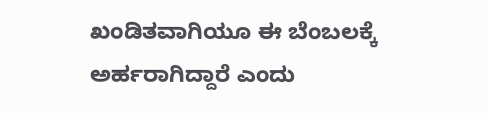ಖಂಡಿತವಾಗಿಯೂ ಈ ಬೆಂಬಲಕ್ಕೆ ಅರ್ಹರಾಗಿದ್ದಾರೆ ಎಂದು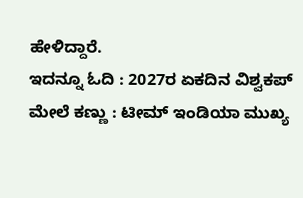ಹೇಳಿದ್ದಾರೆ.
ಇದನ್ನೂ ಓದಿ : 2027ರ ಏಕದಿನ ವಿಶ್ವಕಪ್ ಮೇಲೆ ಕಣ್ಣು : ಟೀಮ್ ಇಂಡಿಯಾ ಮುಖ್ಯ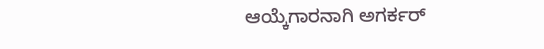ಆಯ್ಕೆಗಾರನಾಗಿ ಅಗರ್ಕರ್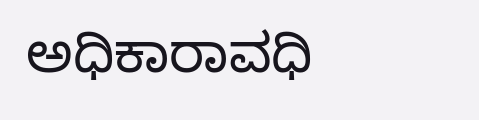ಅಧಿಕಾರಾವಧಿ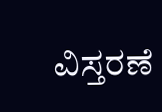ವಿಸ್ತರಣೆ